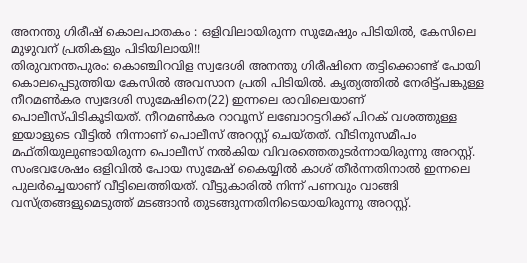അനന്തു ഗിരീഷ് കൊലപാതകം : ഒളിവിലായിരുന്ന സുമേഷും പിടിയിൽ, കേസിലെ മുഴുവന് പ്രതികളും പിടിയിലായി!!
തിരുവനന്തപുരം: കൊഞ്ചിറവിള സ്വദേശി അനന്തു ഗിരീഷിനെ തട്ടിക്കൊണ്ട് പോയി കൊലപ്പെടുത്തിയ കേസിൽ അവസാന പ്രതി പിടിയിൽ. കൃത്യത്തിൽ നേരിട്ട്പങ്കുള്ള നീറമൺകര സ്വദേശി സുമേഷിനെ(22) ഇന്നലെ രാവിലെയാണ് പൊലീസ്പിടികൂടിയത്. നീറമൺകര റാവൂസ് ലബോറട്ടറിക്ക് പിറക് വശത്തുള്ള ഇയാളുടെ വീട്ടിൽ നിന്നാണ് പൊലീസ് അറസ്റ്റ് ചെയ്തത്. വീടിനുസമീപം മഫ്തിയുലുണ്ടായിരുന്ന പൊലീസ് നൽകിയ വിവരത്തെതുടർന്നായിരുന്നു അറസ്റ്റ്.
സംഭവശേഷം ഒളിവിൽ പോയ സുമേഷ് കൈയ്യിൽ കാശ് തീർന്നതിനാൽ ഇന്നലെ പുലർച്ചെയാണ് വീട്ടിലെത്തിയത്. വീട്ടുകാരിൽ നിന്ന് പണവും വാങ്ങി വസ്ത്രങ്ങളുമെടുത്ത് മടങ്ങാൻ തുടങ്ങുന്നതിനിടെയായിരുന്നു അറസ്റ്റ്.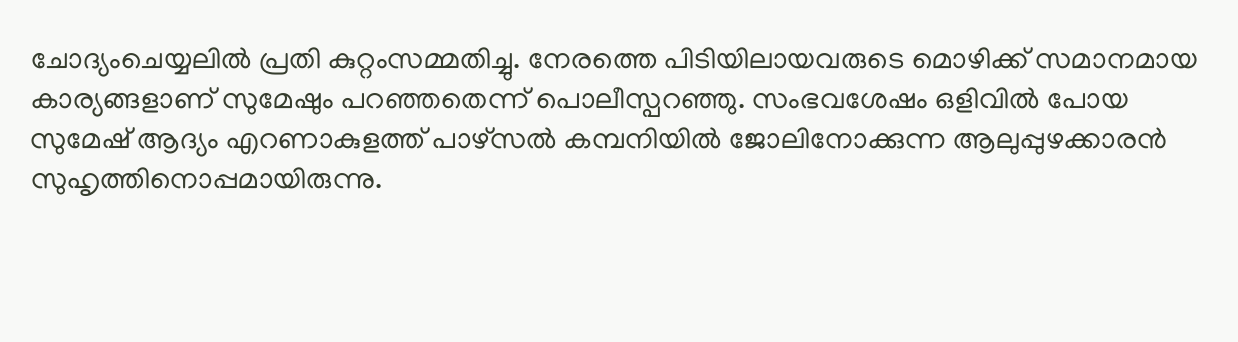ചോദ്യംചെയ്യലിൽ പ്രതി കുറ്റംസമ്മതിച്ചു. നേരത്തെ പിടിയിലായവരുടെ മൊഴിക്ക് സമാനമായ കാര്യങ്ങളാണ് സുമേഷും പറഞ്ഞതെന്ന് പൊലീസ്പറഞ്ഞു. സംഭവശേഷം ഒളിവിൽ പോയ സുമേഷ് ആദ്യം എറണാകുളത്ത് പാഴ്സൽ കമ്പനിയിൽ ജോലിനോക്കുന്ന ആലുപ്പുഴക്കാരൻ സുഹൃത്തിനൊപ്പമായിരുന്നു.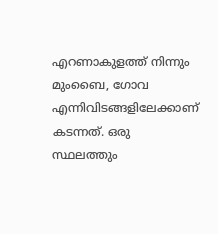എറണാകുളത്ത് നിന്നും മുംബൈ, ഗോവ എന്നിവിടങ്ങളിലേക്കാണ് കടന്നത്. ഒരു സ്ഥലത്തും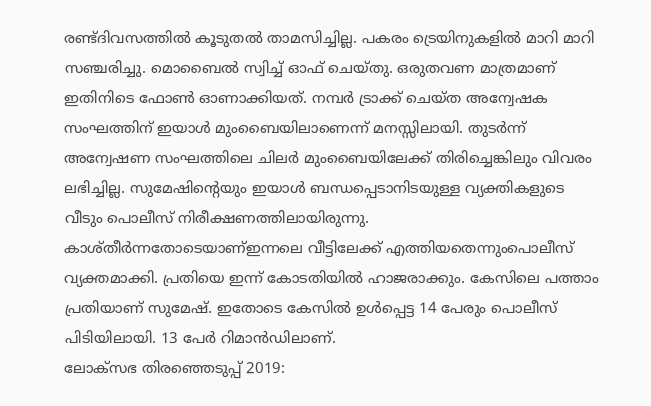രണ്ട്ദിവസത്തിൽ കൂടുതൽ താമസിച്ചില്ല. പകരം ട്രെയിനുകളിൽ മാറി മാറി സഞ്ചരിച്ചു. മൊബൈൽ സ്വിച്ച് ഓഫ് ചെയ്തു. ഒരുതവണ മാത്രമാണ് ഇതിനിടെ ഫോൺ ഓണാക്കിയത്. നമ്പർ ട്രാക്ക് ചെയ്ത അന്വേഷക സംഘത്തിന് ഇയാൾ മുംബൈയിലാണെന്ന് മനസ്സിലായി. തുടർന്ന് അന്വേഷണ സംഘത്തിലെ ചിലർ മുംബൈയിലേക്ക് തിരിച്ചെങ്കിലും വിവരം ലഭിച്ചില്ല. സുമേഷിന്റെയും ഇയാൾ ബന്ധപ്പെടാനിടയുള്ള വ്യക്തികളുടെ വീടും പൊലീസ് നിരീക്ഷണത്തിലായിരുന്നു. കാശ്തീർന്നതോടെയാണ്ഇന്നലെ വീട്ടിലേക്ക് എത്തിയതെന്നുംപൊലീസ് വ്യക്തമാക്കി. പ്രതിയെ ഇന്ന് കോടതിയിൽ ഹാജരാക്കും. കേസിലെ പത്താം പ്രതിയാണ് സുമേഷ്. ഇതോടെ കേസിൽ ഉൾപ്പെട്ട 14 പേരും പൊലീസ് പിടിയിലായി. 13 പേർ റിമാൻഡിലാണ്.
ലോക്സഭ തിരഞ്ഞെടുപ്പ് 2019: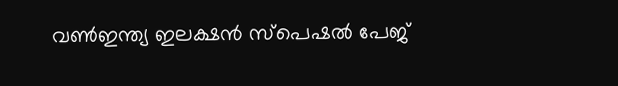വൺഇന്ത്യ ഇലക്ഷൻ സ്പെഷൽ പേജ്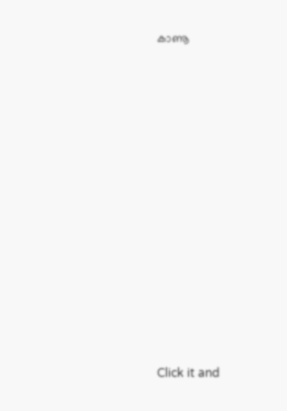കാണൂ












Click it and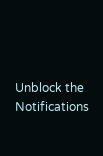Unblock the Notifications